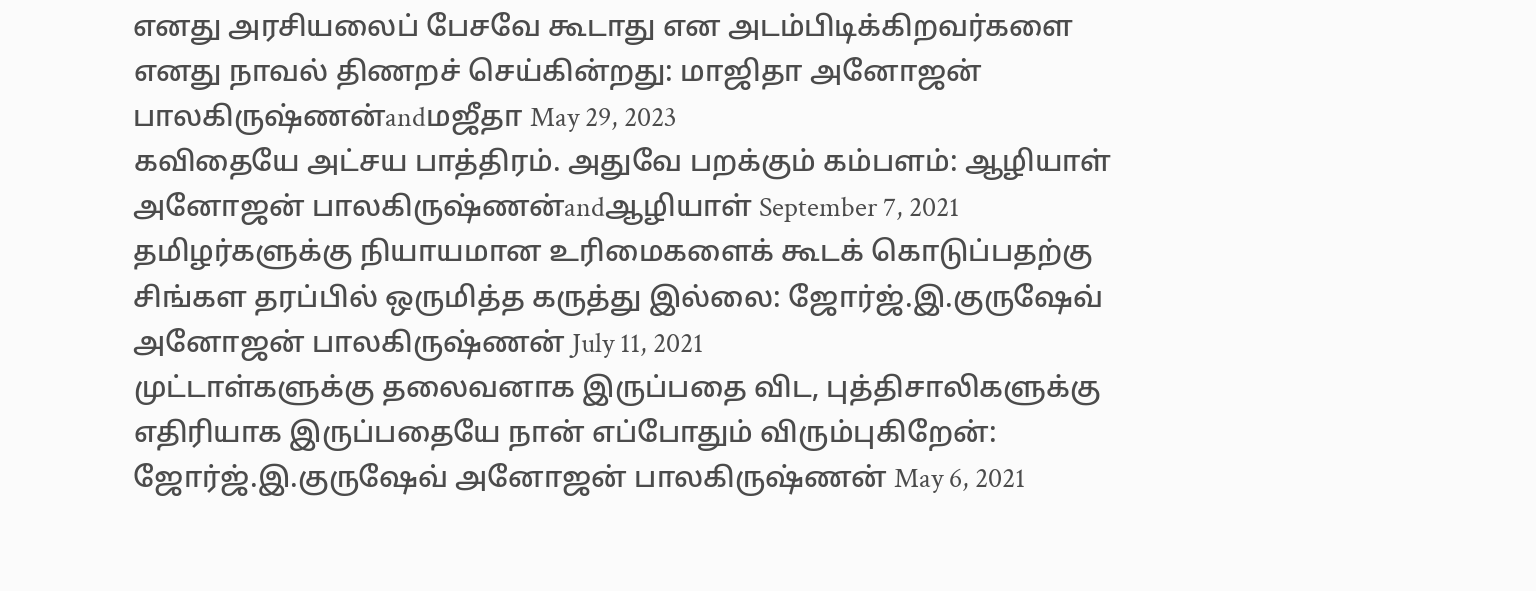எனது அரசியலைப் பேசவே கூடாது என அடம்பிடிக்கிறவர்களை எனது நாவல் திணறச் செய்கின்றது: மாஜிதா அனோஜன் பாலகிருஷ்ணன்andமஜீதா May 29, 2023
கவிதையே அட்சய பாத்திரம். அதுவே பறக்கும் கம்பளம்: ஆழியாள் அனோஜன் பாலகிருஷ்ணன்andஆழியாள் September 7, 2021
தமிழர்களுக்கு நியாயமான உரிமைகளைக் கூடக் கொடுப்பதற்கு சிங்கள தரப்பில் ஒருமித்த கருத்து இல்லை: ஜோர்ஜ்.இ.குருஷேவ் அனோஜன் பாலகிருஷ்ணன் July 11, 2021
முட்டாள்களுக்கு தலைவனாக இருப்பதை விட, புத்திசாலிகளுக்கு எதிரியாக இருப்பதையே நான் எப்போதும் விரும்புகிறேன்: ஜோர்ஜ்.இ.குருஷேவ் அனோஜன் பாலகிருஷ்ணன் May 6, 2021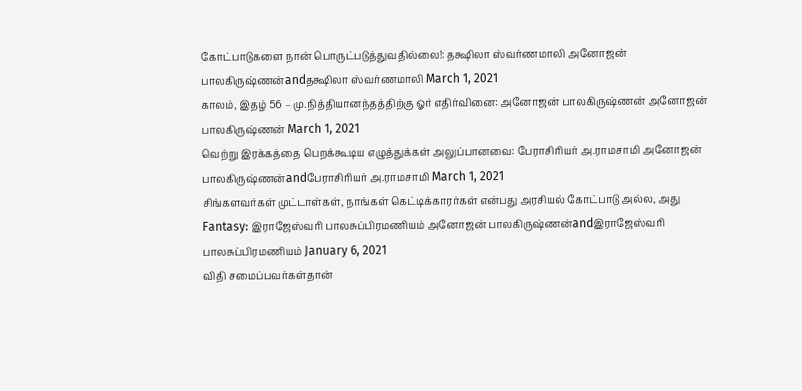கோட்பாடுகளை நான் பொருட்படுத்துவதில்லை!: தக்ஷிலா ஸ்வர்ணமாலி அனோஜன் பாலகிருஷ்ணன்andதக்ஷிலா ஸ்வர்ணமாலி March 1, 2021
காலம், இதழ் 56 – மு.நித்தியானந்தத்திற்கு ஓர் எதிர்வினை: அனோஜன் பாலகிருஷ்ணன் அனோஜன் பாலகிருஷ்ணன் March 1, 2021
வெற்று இரக்கத்தை பெறக்கூடிய எழுத்துக்கள் அலுப்பானவை: பேராசிரியர் அ.ராமசாமி அனோஜன் பாலகிருஷ்ணன்andபேராசிரியர் அ.ராமசாமி March 1, 2021
சிங்களவர்கள் முட்டாள்கள், நாங்கள் கெட்டிக்காரர்கள் என்பது அரசியல் கோட்பாடு அல்ல, அது Fantasy: இராஜேஸ்வரி பாலசுப்பிரமணியம் அனோஜன் பாலகிருஷ்ணன்andஇராஜேஸ்வரி பாலசுப்பிரமணியம் January 6, 2021
விதி சமைப்பவர்கள்தான்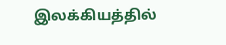இலக்கியத்தில்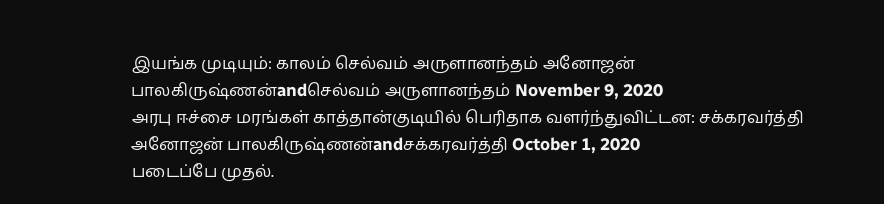இயங்க முடியும்: காலம் செல்வம் அருளானந்தம் அனோஜன் பாலகிருஷ்ணன்andசெல்வம் அருளானந்தம் November 9, 2020
அரபு ஈச்சை மரங்கள் காத்தான்குடியில் பெரிதாக வளர்ந்துவிட்டன: சக்கரவர்த்தி அனோஜன் பாலகிருஷ்ணன்andசக்கரவர்த்தி October 1, 2020
படைப்பே முதல்.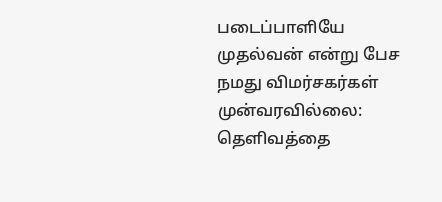படைப்பாளியே முதல்வன் என்று பேச நமது விமர்சகர்கள் முன்வரவில்லை: தெளிவத்தை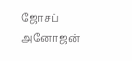ஜோசப் அனோஜன்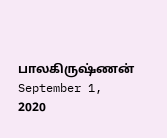பாலகிருஷ்ணன் September 1, 2020